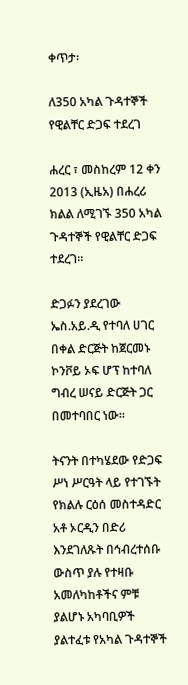ቀጥታ፡

ለ350 አካል ጉዳተኞች የዊልቸር ድጋፍ ተደረገ

ሐረር ፣ መስከረም 12 ቀን 2013 (ኢዜአ) በሐረሪ ክልል ለሚገኙ 350 አካል ጉዳተኞች የዊልቸር ድጋፍ ተደረገ።

ድጋፉን ያደረገው ኤስ.አይ.ዲ የተባለ ሀገር በቀል ድርጅት ከጀርመኑ ኮንቮይ ኦፍ ሆፕ ከተባለ ግብረ ሠናይ ድርጅት ጋር በመተባበር ነው።

ትናንት በተካሄደው የድጋፍ ሥነ ሥርዓት ላይ የተገኙት የክልሉ ርዕሰ መስተዳድር አቶ ኦርዲን በድሪ እንደገለጹት በኅብረተሰቡ ውስጥ ያሉ የተዛቡ አመለካከቶችና ምቹ ያልሆኑ አካባቢዎች ያልተፈቱ የአካል ጉዳተኞች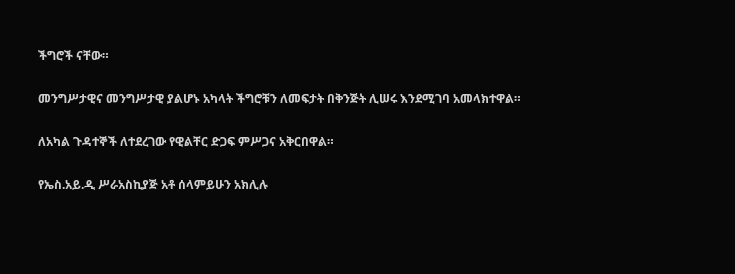ችግሮች ናቸው።

መንግሥታዊና መንግሥታዊ ያልሆኑ አካላት ችግሮቹን ለመፍታት በቅንጅት ሊሠሩ እንደሚገባ አመላክተዋል።

ለአካል ጉዳተኞች ለተደረገው የዊልቸር ድጋፍ ምሥጋና አቅርበዋል።

የኤስ.አይ.ዲ ሥራአስኪያጅ አቶ ሰላምይሁን አክሊሉ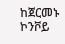ከጀርመኑ ኮንቮይ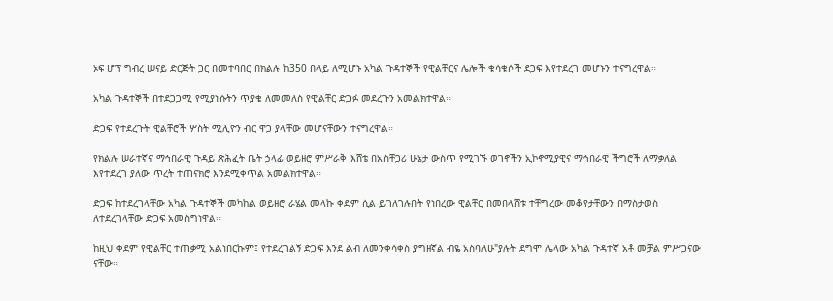ኦፍ ሆፕ ግብረ ሠናይ ድርጅት ጋር በመተባበር በክልሉ ከ350 በላይ ለሚሆኑ አካል ጉዳተኞች የዊልቸርና ሌሎች ቁሳቁሶች ደጋፍ እየተደረገ መሆኑን ተናግረዋል።

አካል ጉዳተኞች በተደጋጋሚ የሚያነሱትን ጥያቄ ለመመለስ የዊልቸር ድጋፉ መደረጉን አመልክተዋል።

ድጋፍ የተደረጉት ዊልቸሮች ሦስት ሚሊዮን ብር ዋጋ ያላቸው መሆናቸውን ተናግረዋል።

የክልሉ ሠራተኛና ማኅበራዊ ጉዳይ ጽሕፈት ቤት ኃላፊ ወይዘሮ ምሥራቅ እሸቴ በአስቸጋሪ ሁኔታ ውስጥ የሚገኙ ወገኖችን ኢኮኖሚያዊና ማኅበራዊ ችግሮች ለማቃለል እየተደረገ ያለው ጥረት ተጠናክሮ እንደሚቀጥል አመልክተዋል።

ድጋፍ ከተደረገላቸው አካል ጉዳተኞች መካከል ወይዘሮ ራሄል መላኩ ቀደም ሲል ይገለገሉበት የነበረው ዊልቸር በመበላሸቱ ተቸግረው መቆየታቸውን በማስታወስ ለተደረገላቸው ድጋፍ አመስግነዋል።

ከዚህ ቀደም የዊልቸር ተጠቃሚ አልነበርኩም፤ የተደረገልኝ ድጋፍ እንደ ልብ ለመንቀሳቀስ ያግዘኛል ብዬ አስባለሁ"ያሉት ደግሞ ሌላው አካል ጉዳተኛ አቶ መቻል ምሥጋናው ናቸው።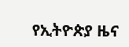የኢትዮጵያ ዜና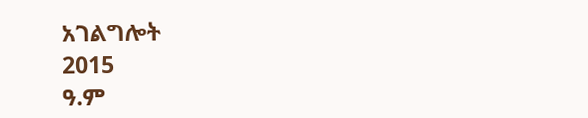አገልግሎት
2015
ዓ.ም